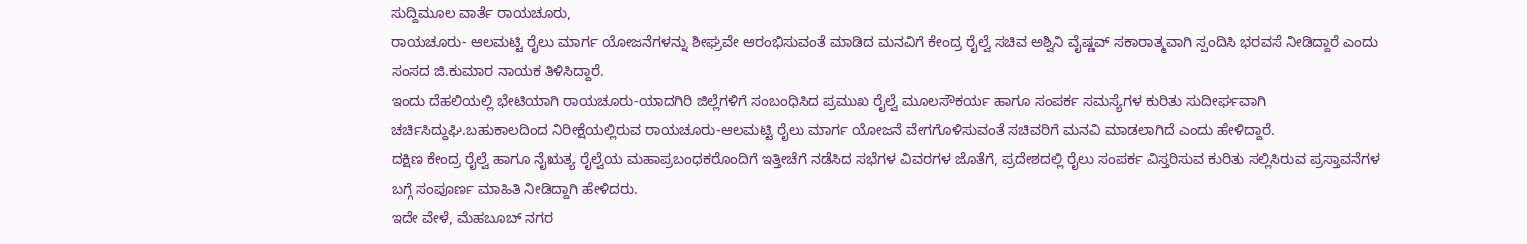ಸುದ್ದಿಮೂಲ ವಾರ್ತೆ ರಾಯಚೂರು,
ರಾಯಚೂರು- ಆಲಮಟ್ಟಿ ರೈಲು ಮಾರ್ಗ ಯೋಜನೆಗಳನ್ನು ಶೀಘ್ರವೇ ಆರಂಭಿಸುವಂತೆ ಮಾಡಿದ ಮನವಿಗೆ ಕೇಂದ್ರ ರೈಲ್ವೆ ಸಚಿವ ಅಶ್ವಿನಿ ವೈಷ್ಣವ್ ಸಕಾರಾತ್ಮವಾಗಿ ಸ್ಪಂದಿಸಿ ಭರವಸೆ ನೀಡಿದ್ದಾರೆ ಎಂದು ಸಂಸದ ಜಿ.ಕುಮಾರ ನಾಯಕ ತಿಳಿಸಿದ್ದಾರೆ.
ಇಂದು ದೆಹಲಿಯಲ್ಲಿ ಭೇಟಿಯಾಗಿ ರಾಯಚೂರು-ಯಾದಗಿರಿ ಜಿಲ್ಲೆಗಳಿಗೆ ಸಂಬಂಧಿಸಿದ ಪ್ರಮುಖ ರೈಲ್ವೆ ಮೂಲಸೌಕರ್ಯ ಹಾಗೂ ಸಂಪರ್ಕ ಸಮಸ್ಯೆಗಳ ಕುರಿತು ಸುದೀರ್ಘವಾಗಿ ಚರ್ಚಿಸಿದ್ದುಘಿ.ಬಹುಕಾಲದಿಂದ ನಿರೀಕ್ಷೆಯಲ್ಲಿರುವ ರಾಯಚೂರು-ಆಲಮಟ್ಟಿ ರೈಲು ಮಾರ್ಗ ಯೋಜನೆ ವೇಗಗೊಳಿಸುವಂತೆ ಸಚಿವರಿಗೆ ಮನವಿ ಮಾಡಲಾಗಿದೆ ಎಂದು ಹೇಳಿದ್ದಾರೆ.
ದಕ್ಷಿಣ ಕೇಂದ್ರ ರೈಲ್ವೆ ಹಾಗೂ ನೈಋತ್ಯ ರೈಲ್ವೆಯ ಮಹಾಪ್ರಬಂಧಕರೊಂದಿಗೆ ಇತ್ತೀಚೆಗೆ ನಡೆಸಿದ ಸಭೆಗಳ ವಿವರಗಳ ಜೊತೆಗೆ, ಪ್ರದೇಶದಲ್ಲಿ ರೈಲು ಸಂಪರ್ಕ ವಿಸ್ತರಿಸುವ ಕುರಿತು ಸಲ್ಲಿಸಿರುವ ಪ್ರಸ್ತಾವನೆಗಳ ಬಗ್ಗೆ ಸಂಪೂರ್ಣ ಮಾಹಿತಿ ನೀಡಿದ್ದಾಗಿ ಹೇಳಿದರು.
ಇದೇ ವೇಳೆ, ಮೆಹಬೂಬ್ ನಗರ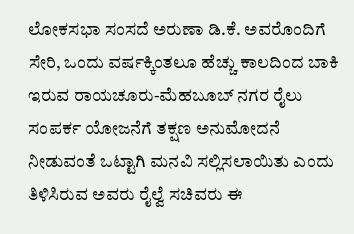ಲೋಕಸಭಾ ಸಂಸದೆ ಅರುಣಾ ಡಿ.ಕೆ. ಅವರೊಂದಿಗೆ ಸೇರಿ, ಒಂದು ವರ್ಷಕ್ಕಿಂತಲೂ ಹೆಚ್ಚು ಕಾಲದಿಂದ ಬಾಕಿ ಇರುವ ರಾಯಚೂರು-ಮೆಹಬೂಬ್ ನಗರ ರೈಲು ಸಂಪರ್ಕ ಯೋಜನೆಗೆ ತಕ್ಷಣ ಅನುಮೋದನೆ ನೀಡುವಂತೆ ಒಟ್ಟಾಗಿ ಮನವಿ ಸಲ್ಲಿಸಲಾಯಿತು ಎಂದು ತಿಳಿಸಿರುವ ಅವರು ರೈಲ್ವೆ ಸಚಿವರು ಈ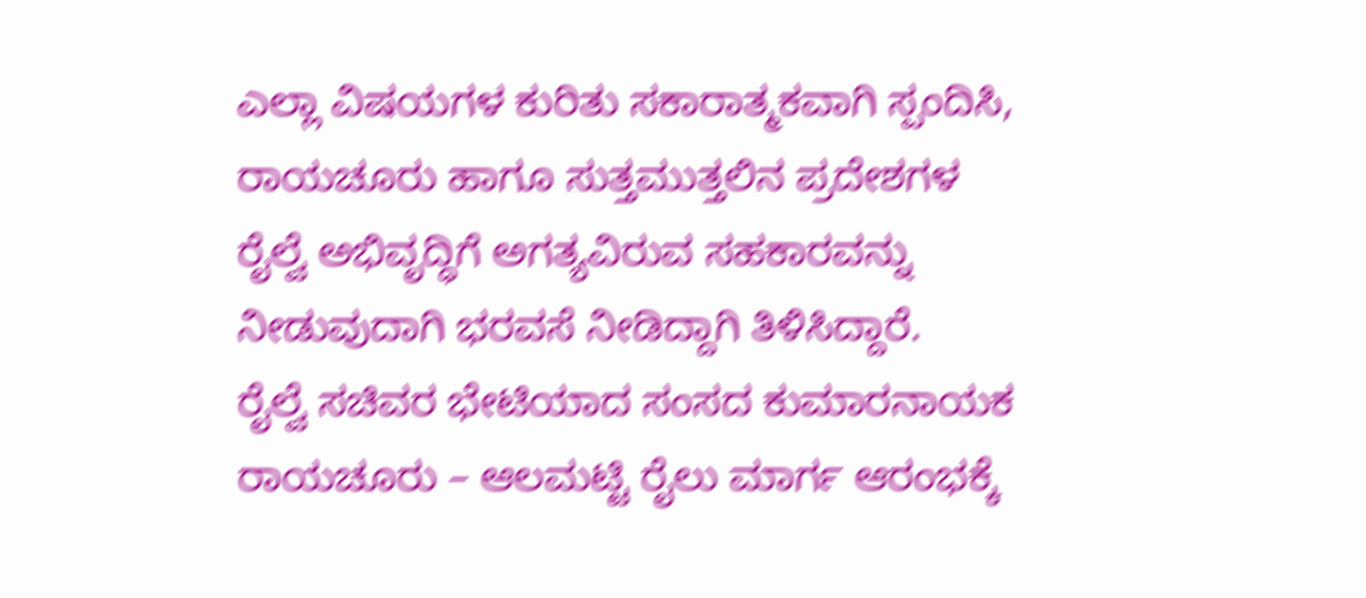ಎಲ್ಲಾ ವಿಷಯಗಳ ಕುರಿತು ಸಕಾರಾತ್ಮಕವಾಗಿ ಸ್ಪಂದಿಸಿ, ರಾಯಚೂರು ಹಾಗೂ ಸುತ್ತಮುತ್ತಲಿನ ಪ್ರದೇಶಗಳ ರೈಲ್ವೆ ಅಭಿವೃದ್ಧಿಗೆ ಅಗತ್ಯವಿರುವ ಸಹಕಾರವನ್ನು ನೀಡುವುದಾಗಿ ಭರವಸೆ ನೀಡಿದ್ದಾಗಿ ತಿಳಿಸಿದ್ದಾರೆ.
ರೈಲ್ವೆ ಸಚಿವರ ಭೇಟಿಯಾದ ಸಂಸದ ಕುಮಾರನಾಯಕ ರಾಯಚೂರು – ಆಲಮಟ್ಟಿ ರೈಲು ಮಾರ್ಗ ಆರಂಭಕ್ಕೆ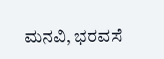ಮನವಿ, ಭರವಸೆ